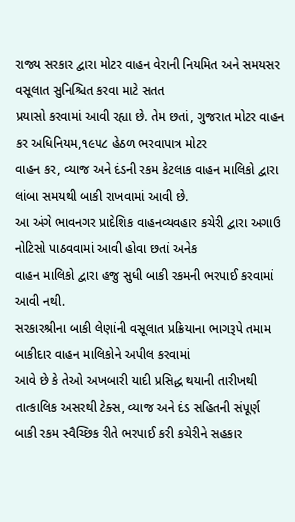રાજ્ય સરકાર દ્વારા મોટર વાહન વેરાની નિયમિત અને સમયસર વસૂલાત સુનિશ્ચિત કરવા માટે સતત
પ્રયાસો કરવામાં આવી રહ્યા છે. તેમ છતાં, ગુજરાત મોટર વાહન કર અધિનિયમ,૧૯૫૮ હેઠળ ભરવાપાત્ર મોટર
વાહન કર, વ્યાજ અને દંડની રકમ કેટલાક વાહન માલિકો દ્વારા લાંબા સમયથી બાકી રાખવામાં આવી છે.
આ અંગે ભાવનગર પ્રાદેશિક વાહનવ્યવહાર કચેરી દ્વારા અગાઉ નોટિસો પાઠવવામાં આવી હોવા છતાં અનેક
વાહન માલિકો દ્વારા હજુ સુધી બાકી રકમની ભરપાઈ કરવામાં આવી નથી.
સરકારશ્રીના બાકી લેણાંની વસૂલાત પ્રક્રિયાના ભાગરૂપે તમામ બાકીદાર વાહન માલિકોને અપીલ કરવામાં
આવે છે કે તેઓ અખબારી યાદી પ્રસિદ્ધ થયાની તારીખથી તાત્કાલિક અસરથી ટેક્સ, વ્યાજ અને દંડ સહિતની સંપૂર્ણ
બાકી રકમ સ્વૈચ્છિક રીતે ભરપાઈ કરી કચેરીને સહકાર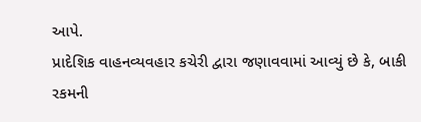આપે.
પ્રાદેશિક વાહનવ્યવહાર કચેરી દ્વારા જણાવવામાં આવ્યું છે કે, બાકી રકમની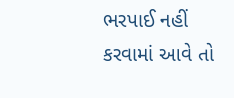ભરપાઈ નહીં કરવામાં આવે તો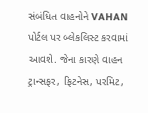સંબંધિત વાહનોને VAHAN પોર્ટલ પર બ્લેકલિસ્ટ કરવામાં આવશે. જેના કારણે વાહન ટ્રાન્સફર, ફિટનેસ, પરમિટ,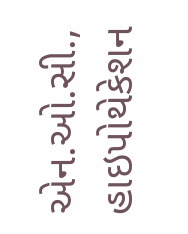એન.ઓ.સી., હાઇપોથેકેશન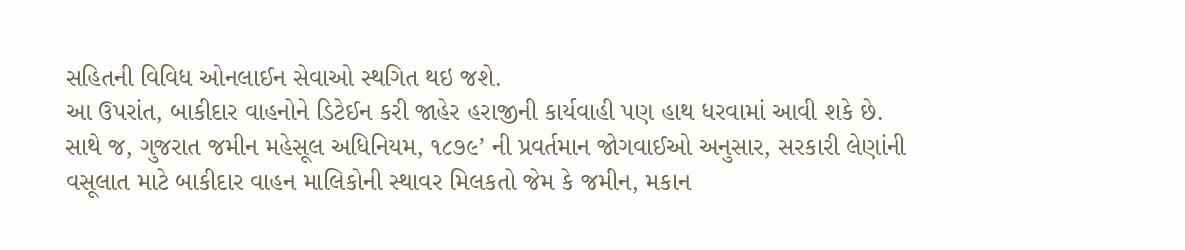સહિતની વિવિધ ઓનલાઈન સેવાઓ સ્થગિત થઇ જશે.
આ ઉપરાંત, બાકીદાર વાહનોને ડિટેઈન કરી જાહેર હરાજીની કાર્યવાહી પણ હાથ ધરવામાં આવી શકે છે.
સાથે જ, ગુજરાત જમીન મહેસૂલ અધિનિયમ, ૧૮૭૯’ ની પ્રવર્તમાન જોગવાઈઓ અનુસાર, સરકારી લેણાંની
વસૂલાત માટે બાકીદાર વાહન માલિકોની સ્થાવર મિલકતો જેમ કે જમીન, મકાન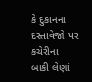કે દુકાનના દસ્તાવેજો પર કચેરીના
બાકી લેણાં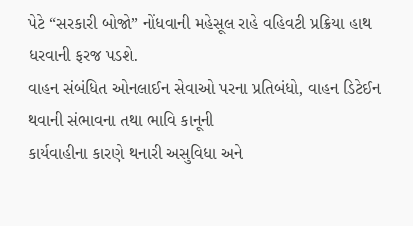પેટે “સરકારી બોજો” નોંધવાની મહેસૂલ રાહે વહિવટી પ્રક્રિયા હાથ ધરવાની ફરજ પડશે.
વાહન સંબંધિત ઓનલાઈન સેવાઓ પરના પ્રતિબંધો, વાહન ડિટેઈન થવાની સંભાવના તથા ભાવિ કાનૂની
કાર્યવાહીના કારણે થનારી અસુવિધા અને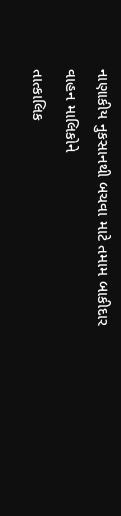નાણાકીય નુકસાનથી બચવા માટે તમામ બાકીદાર વાહન માલિકોને
તાત્કાલિક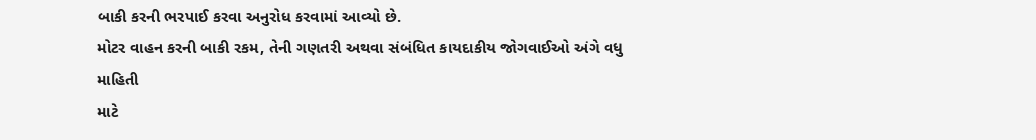બાકી કરની ભરપાઈ કરવા અનુરોધ કરવામાં આવ્યો છે.
મોટર વાહન કરની બાકી રકમ, તેની ગણતરી અથવા સંબંધિત કાયદાકીય જોગવાઈઓ અંગે વધુ માહિતી
માટે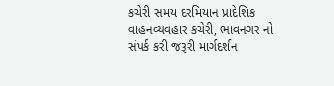કચેરી સમય દરમિયાન પ્રાદેશિક વાહનવ્યવહાર કચેરી, ભાવનગર નો સંપર્ક કરી જરૂરી માર્ગદર્શન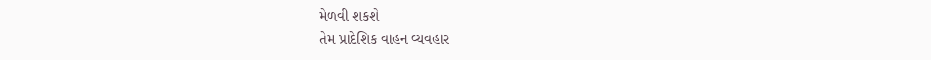મેળવી શકશે
તેમ પ્રાદેશિક વાહન વ્યવહાર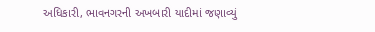અધિકારી, ભાવનગરની અખબારી યાદીમાં જણાવ્યું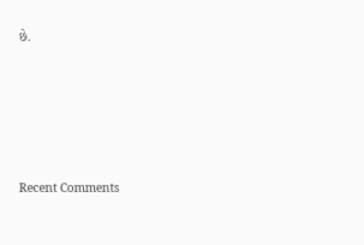છે.









Recent Comments